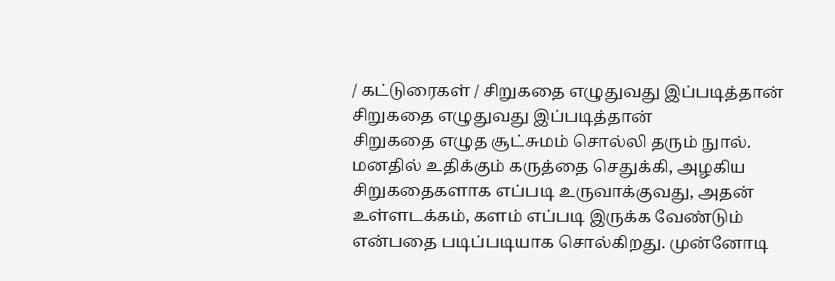/ கட்டுரைகள் / சிறுகதை எழுதுவது இப்படித்தான்
சிறுகதை எழுதுவது இப்படித்தான்
சிறுகதை எழுத சூட்சுமம் சொல்லி தரும் நுால். மனதில் உதிக்கும் கருத்தை செதுக்கி, அழகிய சிறுகதைகளாக எப்படி உருவாக்குவது, அதன் உள்ளடக்கம், களம் எப்படி இருக்க வேண்டும் என்பதை படிப்படியாக சொல்கிறது. முன்னோடி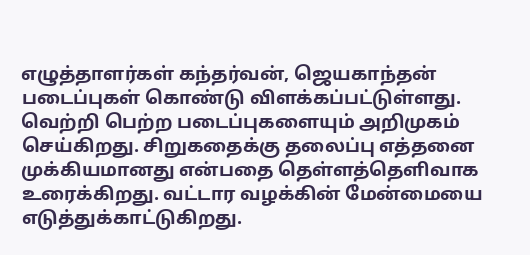எழுத்தாளர்கள் கந்தர்வன், ஜெயகாந்தன் படைப்புகள் கொண்டு விளக்கப்பட்டுள்ளது. வெற்றி பெற்ற படைப்புகளையும் அறிமுகம் செய்கிறது. சிறுகதைக்கு தலைப்பு எத்தனை முக்கியமானது என்பதை தெள்ளத்தெளிவாக உரைக்கிறது. வட்டார வழக்கின் மேன்மையை எடுத்துக்காட்டுகிறது.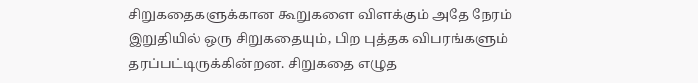சிறுகதைகளுக்கான கூறுகளை விளக்கும் அதே நேரம் இறுதியில் ஒரு சிறுகதையும், பிற புத்தக விபரங்களும் தரப்பட்டிருக்கின்றன. சிறுகதை எழுத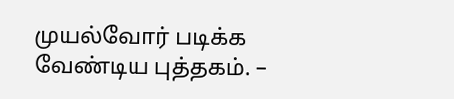முயல்வோர் படிக்க வேண்டிய புத்தகம். –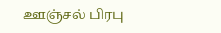ஊஞ்சல் பிரபு